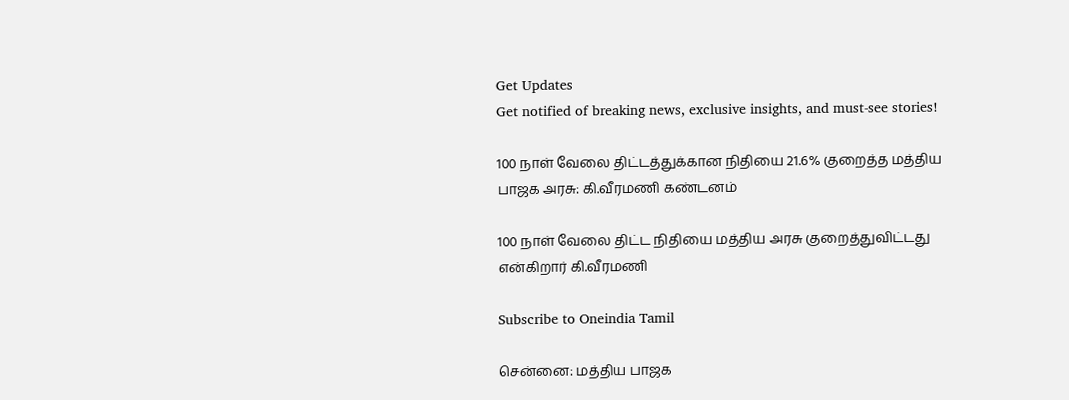Get Updates
Get notified of breaking news, exclusive insights, and must-see stories!

100 நாள் வேலை திட்டத்துக்கான நிதியை 21.6% குறைத்த மத்திய பாஜக அரசு: கி.வீரமணி கண்டனம்

100 நாள் வேலை திட்ட நிதியை மத்திய அரசு குறைத்துவிட்டது என்கிறார் கி.வீரமணி

Subscribe to Oneindia Tamil

சென்னை: மத்திய பாஜக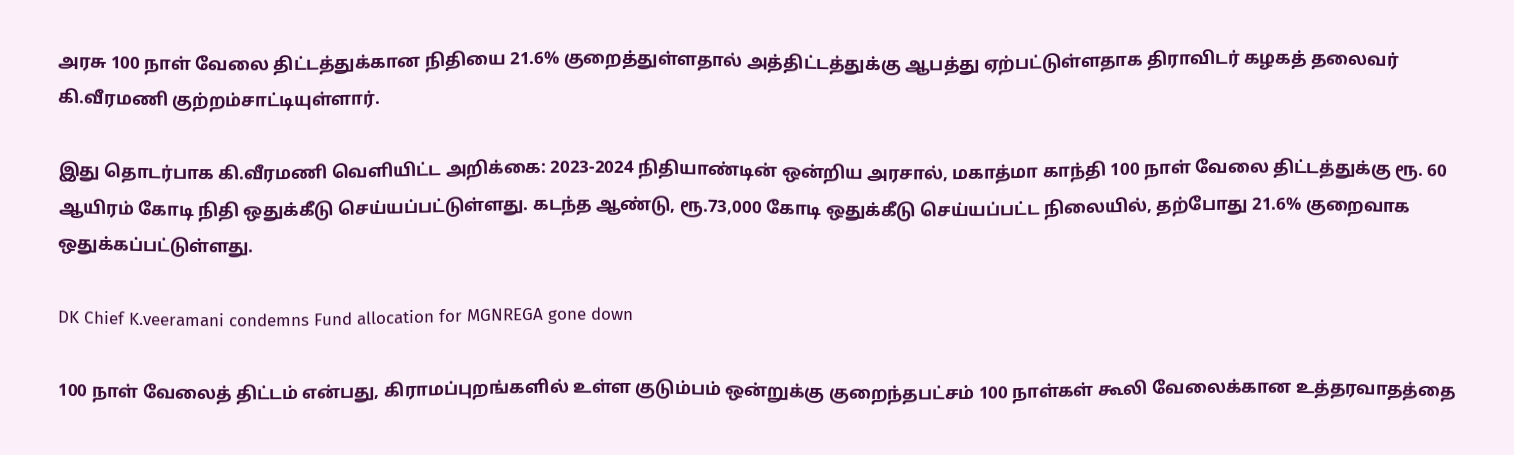அரசு 100 நாள் வேலை திட்டத்துக்கான நிதியை 21.6% குறைத்துள்ளதால் அத்திட்டத்துக்கு ஆபத்து ஏற்பட்டுள்ளதாக திராவிடர் கழகத் தலைவர் கி.வீரமணி குற்றம்சாட்டியுள்ளார்.

இது தொடர்பாக கி.வீரமணி வெளியிட்ட அறிக்கை: 2023-2024 நிதியாண்டின் ஒன்றிய அரசால், மகாத்மா காந்தி 100 நாள் வேலை திட்டத்துக்கு ரூ. 60 ஆயிரம் கோடி நிதி ஒதுக்கீடு செய்யப்பட்டுள்ளது. கடந்த ஆண்டு, ரூ.73,000 கோடி ஒதுக்கீடு செய்யப்பட்ட நிலையில், தற்போது 21.6% குறைவாக ஒதுக்கப்பட்டுள்ளது.

DK Chief K.veeramani condemns Fund allocation for MGNREGA gone down

100 நாள் வேலைத் திட்டம் என்பது, கிராமப்புறங்களில் உள்ள குடும்பம் ஒன்றுக்கு குறைந்தபட்சம் 100 நாள்கள் கூலி வேலைக்கான உத்தரவாதத்தை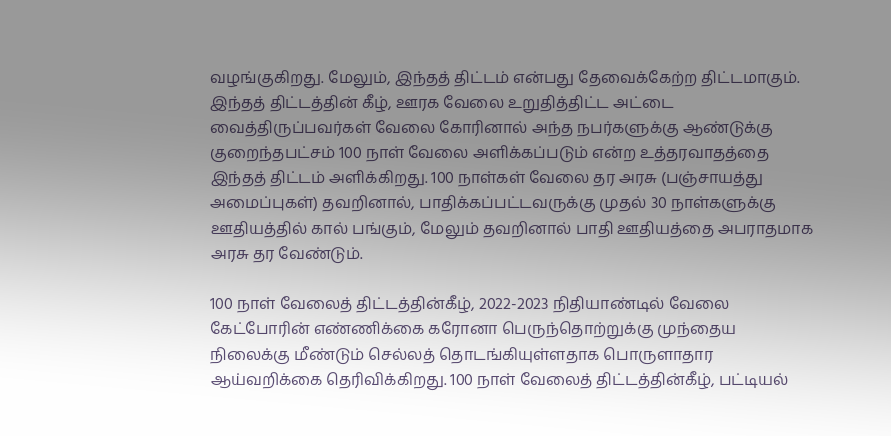வழங்குகிறது. மேலும், இந்தத் திட்டம் என்பது தேவைக்கேற்ற திட்டமாகும். இந்தத் திட்டத்தின் கீழ், ஊரக வேலை உறுதித்திட்ட அட்டை வைத்திருப்பவர்கள் வேலை கோரினால் அந்த நபர்களுக்கு ஆண்டுக்கு குறைந்தபட்சம் 100 நாள் வேலை அளிக்கப்படும் என்ற உத்தரவாதத்தை இந்தத் திட்டம் அளிக்கிறது. 100 நாள்கள் வேலை தர அரசு (பஞ்சாயத்து அமைப்புகள்) தவறினால், பாதிக்கப்பட்டவருக்கு முதல் 30 நாள்களுக்கு ஊதியத்தில் கால் பங்கும், மேலும் தவறினால் பாதி ஊதியத்தை அபராதமாக அரசு தர வேண்டும்.

100 நாள் வேலைத் திட்டத்தின்கீழ், 2022-2023 நிதியாண்டில் வேலை கேட்போரின் எண்ணிக்கை கரோனா பெருந்தொற்றுக்கு முந்தைய நிலைக்கு மீண்டும் செல்லத் தொடங்கியுள்ளதாக பொருளாதார ஆய்வறிக்கை தெரிவிக்கிறது. 100 நாள் வேலைத் திட்டத்தின்கீழ், பட்டியல்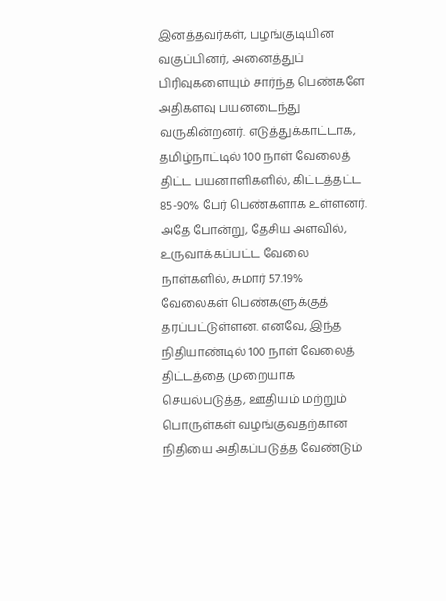இனத்தவர்கள், பழங்குடியின வகுப்பினர், அனைத்துப் பிரிவுகளையும் சார்ந்த பெண்களே அதிகளவு பயனடைந்து வருகின்றனர். எடுத்துக்காட்டாக, தமிழ்நாட்டில் 100 நாள் வேலைத் திட்ட பயனாளிகளில், கிட்டத்தட்ட 85-90% பேர் பெண்களாக உள்ளனர். அதே போன்று, தேசிய அளவில், உருவாக்கப்பட்ட வேலை நாள்களில், சுமார் 57.19% வேலைகள் பெண்களுக்குத் தரப்பட்டுள்ளன. எனவே, இந்த நிதியாண்டில் 100 நாள் வேலைத் திட்டத்தை முறையாக செயல்படுத்த, ஊதியம் மற்றும் பொருள்கள் வழங்குவதற்கான நிதியை அதிகப்படுத்த வேண்டும்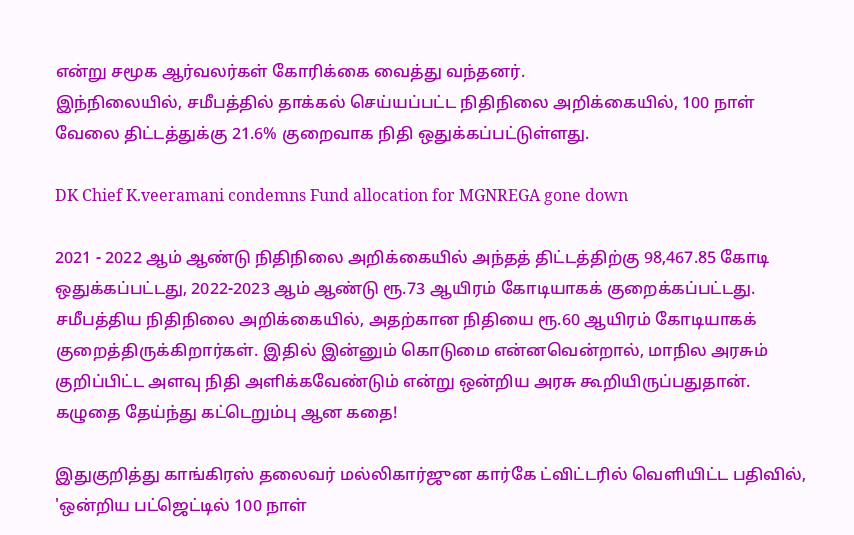என்று சமூக ஆர்வலர்கள் கோரிக்கை வைத்து வந்தனர்.
இந்நிலையில், சமீபத்தில் தாக்கல் செய்யப்பட்ட நிதிநிலை அறிக்கையில், 100 நாள் வேலை திட்டத்துக்கு 21.6% குறைவாக நிதி ஒதுக்கப்பட்டுள்ளது.

DK Chief K.veeramani condemns Fund allocation for MGNREGA gone down

2021 - 2022 ஆம் ஆண்டு நிதிநிலை அறிக்கையில் அந்தத் திட்டத்திற்கு 98,467.85 கோடி ஒதுக்கப்பட்டது, 2022-2023 ஆம் ஆண்டு ரூ.73 ஆயிரம் கோடியாகக் குறைக்கப்பட்டது. சமீபத்திய நிதிநிலை அறிக்கையில், அதற்கான நிதியை ரூ.60 ஆயிரம் கோடியாகக் குறைத்திருக்கிறார்கள். இதில் இன்னும் கொடுமை என்னவென்றால், மாநில அரசும் குறிப்பிட்ட அளவு நிதி அளிக்கவேண்டும் என்று ஒன்றிய அரசு கூறியிருப்பதுதான். கழுதை தேய்ந்து கட்டெறும்பு ஆன கதை!

இதுகுறித்து காங்கிரஸ் தலைவர் மல்லிகார்ஜுன கார்கே ட்விட்டரில் வெளியிட்ட பதிவில், 'ஒன்றிய பட்ஜெட்டில் 100 நாள்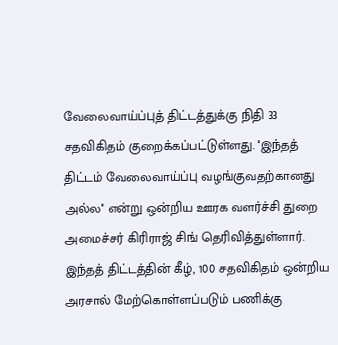வேலைவாய்ப்புத் திட்டத்துக்கு நிதி 33 சதவிகிதம் குறைக்கப்பட்டுள்ளது. ''இந்தத் திட்டம் வேலைவாய்ப்பு வழங்குவதற்கானது அல்ல'' என்று ஒன்றிய ஊரக வளர்ச்சி துறை அமைச்சர் கிரிராஜ் சிங் தெரிவித்துள்ளார். இந்தத் திட்டத்தின் கீழ், 100 சதவிகிதம் ஒன்றிய அரசால் மேற்கொள்ளப்படும் பணிக்கு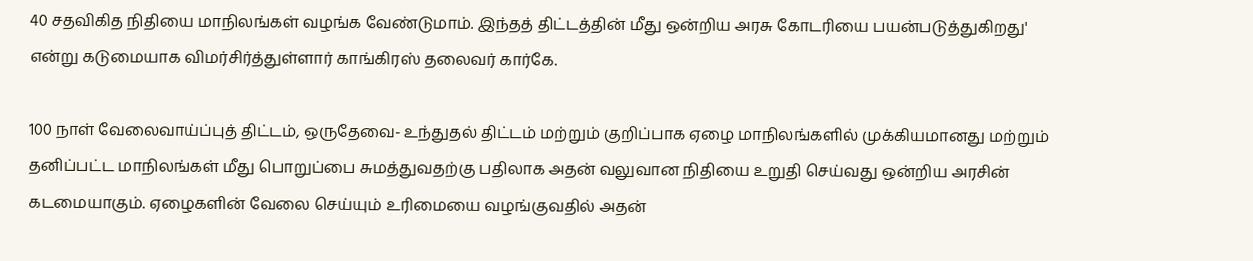40 சதவிகித நிதியை மாநிலங்கள் வழங்க வேண்டுமாம். இந்தத் திட்டத்தின் மீது ஒன்றிய அரசு கோடரியை பயன்படுத்துகிறது' என்று கடுமையாக விமர்சிர்த்துள்ளார் காங்கிரஸ் தலைவர் கார்கே.

100 நாள் வேலைவாய்ப்புத் திட்டம், ஒருதேவை- உந்துதல் திட்டம் மற்றும் குறிப்பாக ஏழை மாநிலங்களில் முக்கியமானது மற்றும் தனிப்பட்ட மாநிலங்கள் மீது பொறுப்பை சுமத்துவதற்கு பதிலாக அதன் வலுவான நிதியை உறுதி செய்வது ஒன்றிய அரசின் கடமையாகும். ஏழைகளின் வேலை செய்யும் உரிமையை வழங்குவதில் அதன்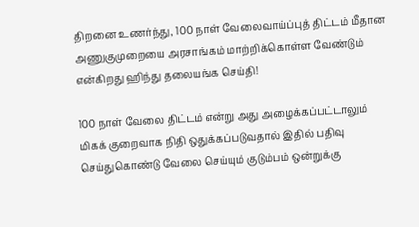திறனை உணர்ந்து, 100 நாள் வேலைவாய்ப்புத் திட்டம் மீதான அணுகுமுறையை அரசாங்கம் மாற்றிக்கொள்ள வேண்டும் என்கிறது ஹிந்து தலையங்க செய்தி!

100 நாள் வேலை திட்டம் என்று அது அழைக்கப்பட்டாலும் மிகக் குறைவாக நிதி ஒதுக்கப்படுவதால் இதில் பதிவு செய்துகொண்டு வேலை செய்யும் குடும்பம் ஒன்றுக்கு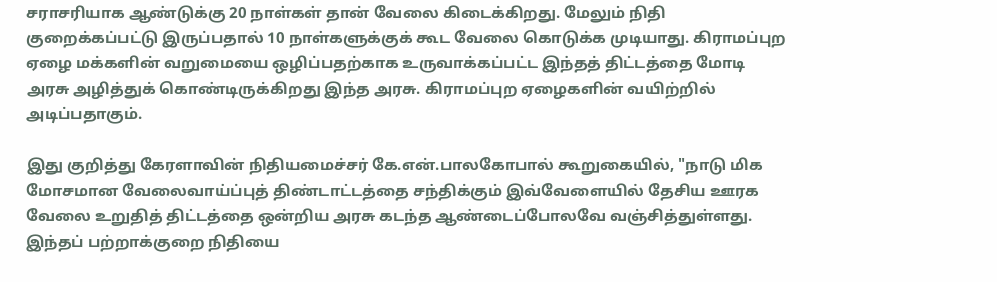சராசரியாக ஆண்டுக்கு 20 நாள்கள் தான் வேலை கிடைக்கிறது. மேலும் நிதி குறைக்கப்பட்டு இருப்பதால் 10 நாள்களுக்குக் கூட வேலை கொடுக்க முடியாது. கிராமப்புற ஏழை மக்களின் வறுமையை ஒழிப்பதற்காக உருவாக்கப்பட்ட இந்தத் திட்டத்தை மோடி அரசு அழித்துக் கொண்டிருக்கிறது இந்த அரசு. கிராமப்புற ஏழைகளின் வயிற்றில் அடிப்பதாகும்.

இது குறித்து கேரளாவின் நிதியமைச்சர் கே.என்.பாலகோபால் கூறுகையில், "நாடு மிக மோசமான வேலைவாய்ப்புத் திண்டாட்டத்தை சந்திக்கும் இவ்வேளையில் தேசிய ஊரக வேலை உறுதித் திட்டத்தை ஒன்றிய அரசு கடந்த ஆண்டைப்போலவே வஞ்சித்துள்ளது. இந்தப் பற்றாக்குறை நிதியை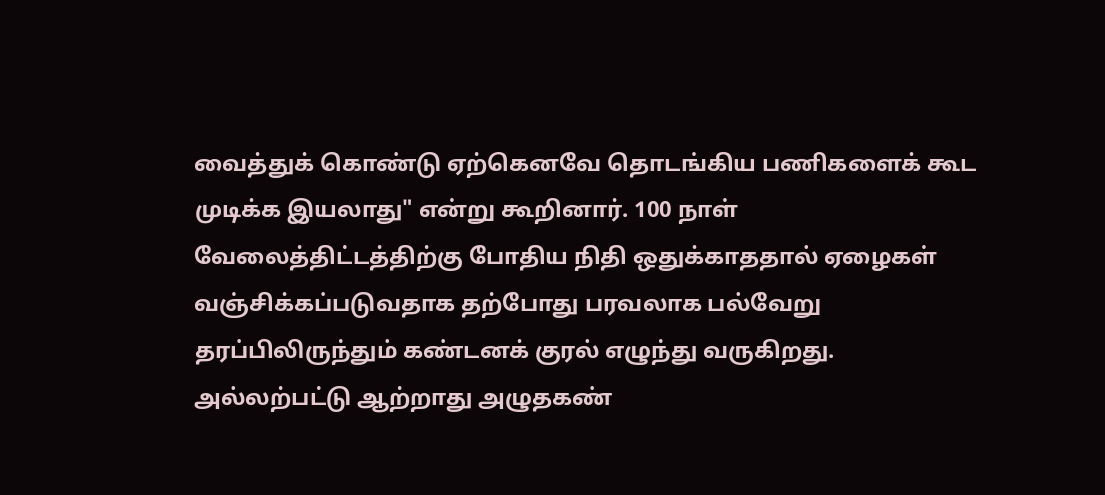வைத்துக் கொண்டு ஏற்கெனவே தொடங்கிய பணிகளைக் கூட முடிக்க இயலாது" என்று கூறினார். 100 நாள் வேலைத்திட்டத்திற்கு போதிய நிதி ஒதுக்காததால் ஏழைகள் வஞ்சிக்கப்படுவதாக தற்போது பரவலாக பல்வேறு தரப்பிலிருந்தும் கண்டனக் குரல் எழுந்து வருகிறது. அல்லற்பட்டு ஆற்றாது அழுதகண்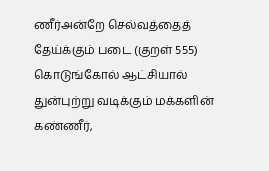ணீர்அன்றே செல்வத்தைத் தேய்க்கும் படை (குறள் 555) கொடுங்கோல் ஆட்சியால் துன்புற்று வடிக்கும் மக்களின் கண்ணீர்,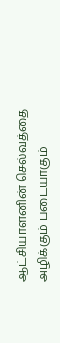ஆட்சியாளனின் செல்வத்தை அழிக்கும் படையாகும்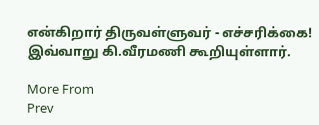என்கிறார் திருவள்ளுவர் - எச்சரிக்கை! இவ்வாறு கி.வீரமணி கூறியுள்ளார்.

More From
Prev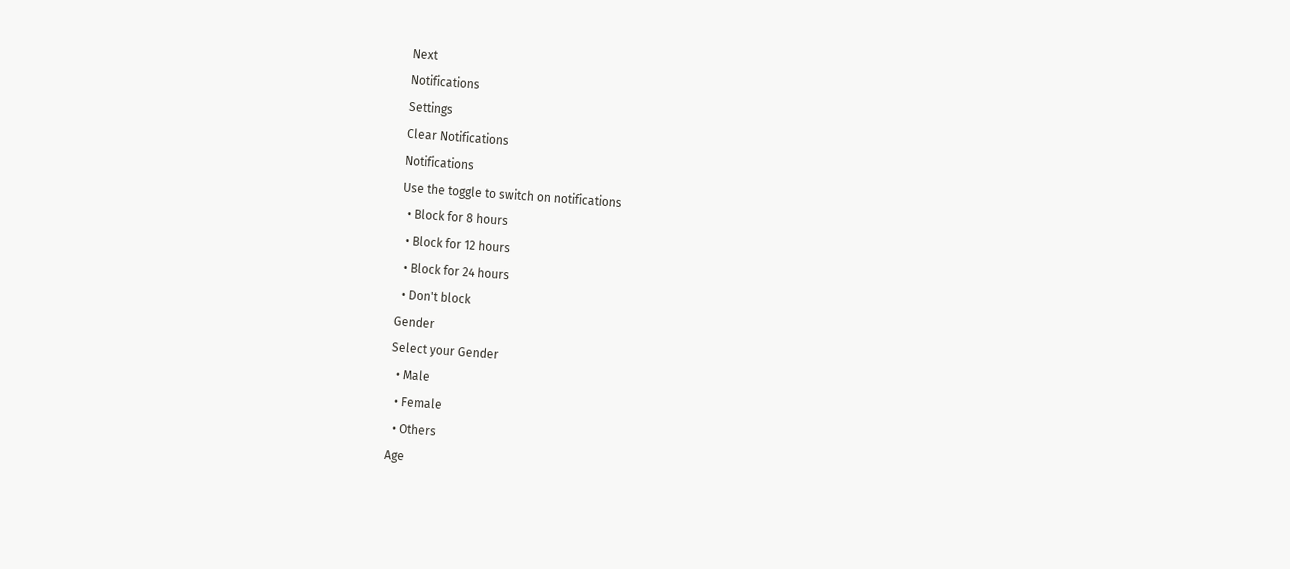Next
Notifications
Settings
Clear Notifications
Notifications
Use the toggle to switch on notifications
  • Block for 8 hours
  • Block for 12 hours
  • Block for 24 hours
  • Don't block
Gender
Select your Gender
  • Male
  • Female
  • Others
Age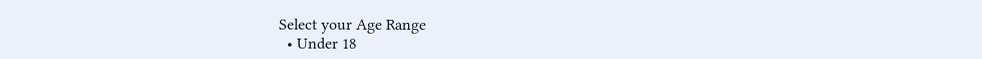Select your Age Range
  • Under 18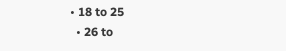• 18 to 25
  • 26 to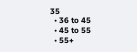35
  • 36 to 45
  • 45 to 55
  • 55+